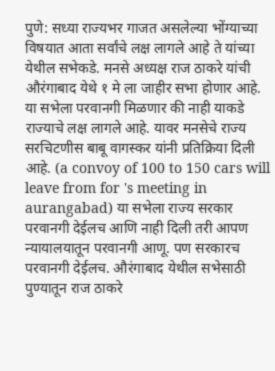पुणे: सध्या राज्यभर गाजत असलेल्या भोंग्याच्या विषयात आता सर्वांचे लक्ष लागले आहे ते यांच्या येथील सभेकडे. मनसे अध्यक्ष राज ठाकरे यांची औरंगाबाद येथे १ मे ला जाहीर सभा होणार आहे. या सभेला परवानगी मिळणार की नाही याकडे राज्याचे लक्ष लागले आहे. यावर मनसेचे राज्य सरचिटणीस बाबू वागस्कर यांनी प्रतिक्रिया दिली आहे. (a convoy of 100 to 150 cars will leave from for 's meeting in aurangabad) या सभेला राज्य सरकार परवानगी देईलच आणि नाही दिली तरी आपण न्यायालयातून परवानगी आणू. पण सरकारच परवानगी देईलच. औरंगाबाद येथील सभेसाठी पुण्यातून राज ठाकरे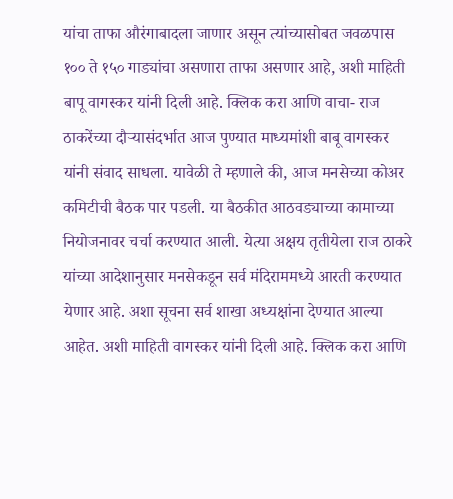यांचा ताफा औरंगाबादला जाणार असून त्यांच्यासोबत जवळपास १०० ते १५० गाड्यांचा असणारा ताफा असणार आहे, अशी माहिती बापू वागस्कर यांनी दिली आहे. क्लिक करा आणि वाचा- राज ठाकरेंच्या दौऱ्यासंदर्भात आज पुण्यात माध्यमांशी बाबू वागस्कर यांनी संवाद साधला. यावेळी ते म्हणाले की, आज मनसेच्या कोअर कमिटीची बैठक पार पडली. या बैठकीत आठवड्याच्या कामाच्या नियोजनावर चर्चा करण्यात आली. येत्या अक्षय तृतीयेला राज ठाकरे यांच्या आदेशानुसार मनसेकडून सर्व मंदिराममध्ये आरती करण्यात येणार आहे. अशा सूचना सर्व शाखा अध्यक्षांना देण्यात आल्या आहेत. अशी माहिती वागस्कर यांनी दिली आहे. क्लिक करा आणि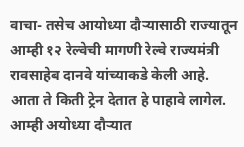वाचा- तसेच आयोध्या दौऱ्यासाठी राज्यातून आम्ही १२ रेल्वेची मागणी रेल्वे राज्यमंत्री रावसाहेब दानवे यांच्याकडे केली आहे. आता ते किती ट्रेन देतात हे पाहावे लागेल. आम्ही अयोध्या दौऱ्यात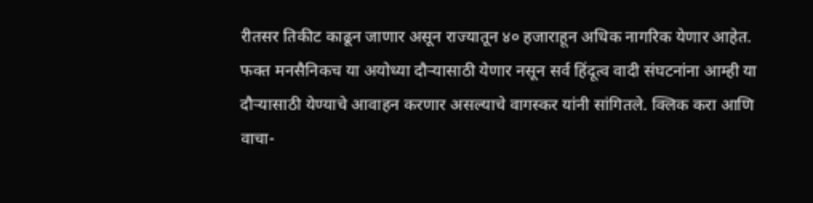रीतसर तिकीट काढून जाणार असून राज्यातून ४० हजाराहून अधिक नागरिक येणार आहेत. फक्त मनसैनिकच या अयोध्या दौऱ्यासाठी येणार नसून सर्व हिंदूत्व वादी संघटनांना आम्ही या दौऱ्यासाठी येण्याचे आवाहन करणार असल्याचे वागस्कर यांनी सांगितले. क्लिक करा आणि वाचा-